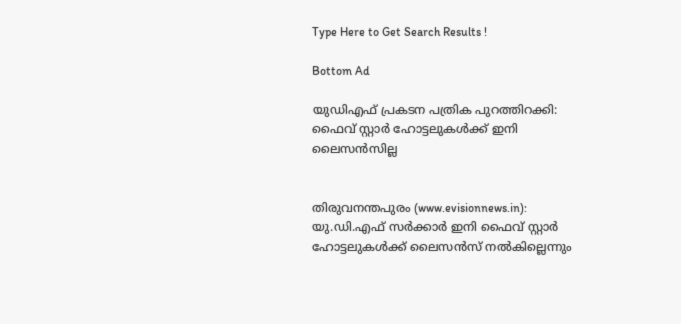Type Here to Get Search Results !

Bottom Ad

യുഡിഎഫ് പ്രകടന പത്രിക പുറത്തിറക്കി: ഫൈവ് സ്റ്റാര്‍ ഹോട്ടലുകള്‍ക്ക് ഇനി ലൈസന്‍സില്ല


തിരുവനന്തപുരം (www.evisionnews.in): യു.ഡി.എഫ് സര്‍ക്കാര്‍ ഇനി ഫൈവ് സ്റ്റാര്‍ ഹോട്ടലുകള്‍ക്ക് ലൈസന്‍സ് നല്‍കില്ലെന്നും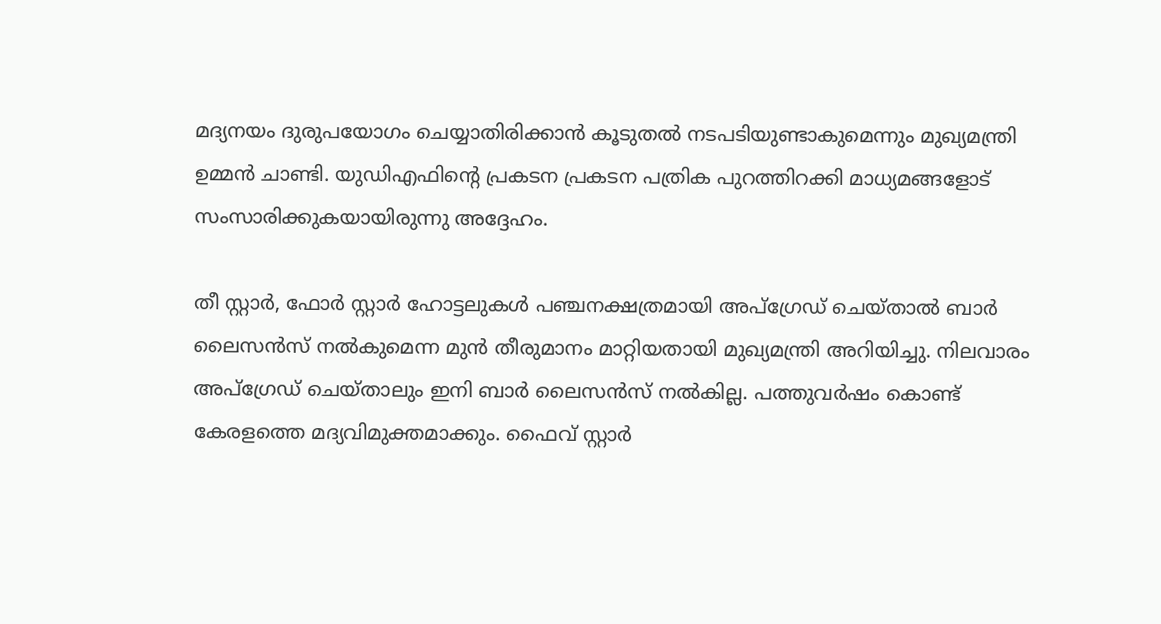മദ്യനയം ദുരുപയോഗം ചെയ്യാതിരിക്കാന്‍ കൂടുതല്‍ നടപടിയുണ്ടാകുമെന്നും മുഖ്യമന്ത്രി ഉമ്മന്‍ ചാണ്ടി. യുഡിഎഫിന്റെ പ്രകടന പ്രകടന പത്രിക പുറത്തിറക്കി മാധ്യമങ്ങളോട് സംസാരിക്കുകയായിരുന്നു അദ്ദേഹം.

തീ സ്റ്റാര്‍, ഫോര്‍ സ്റ്റാര്‍ ഹോട്ടലുകള്‍ പഞ്ചനക്ഷത്രമായി അപ്‌ഗ്രേഡ് ചെയ്താല്‍ ബാര്‍ ലൈസന്‍സ് നല്‍കുമെന്ന മുന്‍ തീരുമാനം മാറ്റിയതായി മുഖ്യമന്ത്രി അറിയിച്ചു. നിലവാരം അപ്‌ഗ്രേഡ് ചെയ്താലും ഇനി ബാര്‍ ലൈസന്‍സ് നല്‍കില്ല. പത്തുവര്‍ഷം കൊണ്ട് കേരളത്തെ മദ്യവിമുക്തമാക്കും. ഫൈവ് സ്റ്റാര്‍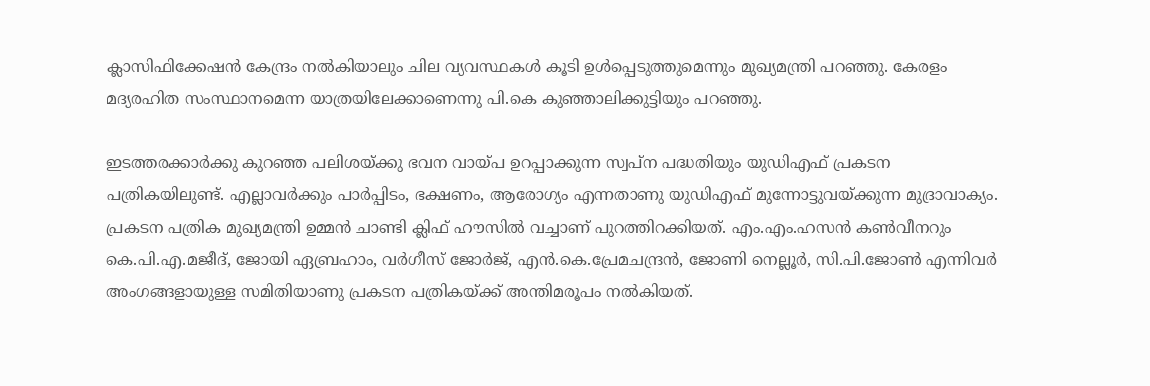ക്ലാസിഫിക്കേഷന്‍ കേന്ദ്രം നല്‍കിയാലും ചില വ്യവസ്ഥകള്‍ കൂടി ഉള്‍പ്പെടുത്തുമെന്നും മുഖ്യമന്ത്രി പറഞ്ഞു. കേരളം മദ്യരഹിത സംസ്ഥാനമെന്ന യാത്രയിലേക്കാണെന്നു പി.കെ കുഞ്ഞാലിക്കുട്ടിയും പറഞ്ഞു.

ഇടത്തരക്കാര്‍ക്കു കുറഞ്ഞ പലിശയ്ക്കു ഭവന വായ്പ ഉറപ്പാക്കുന്ന സ്വപ്ന പദ്ധതിയും യുഡിഎഫ് പ്രകടന പത്രികയിലുണ്ട്. എല്ലാവര്‍ക്കും പാര്‍പ്പിടം, ഭക്ഷണം, ആരോഗ്യം എന്നതാണു യുഡിഎഫ് മുന്നോട്ടുവയ്ക്കുന്ന മുദ്രാവാക്യം. പ്രകടന പത്രിക മുഖ്യമന്ത്രി ഉമ്മന്‍ ചാണ്ടി ക്ലിഫ് ഹൗസില്‍ വച്ചാണ് പുറത്തിറക്കിയത്. എം.എം.ഹസന്‍ കണ്‍വീനറും കെ.പി.എ.മജീദ്, ജോയി ഏബ്രഹാം, വര്‍ഗീസ് ജോര്‍ജ്, എന്‍.കെ.പ്രേമചന്ദ്രന്‍, ജോണി നെല്ലൂര്‍, സി.പി.ജോണ്‍ എന്നിവര്‍ അംഗങ്ങളായുള്ള സമിതിയാണു പ്രകടന പത്രികയ്ക്ക് അന്തിമരൂപം നല്‍കിയത്.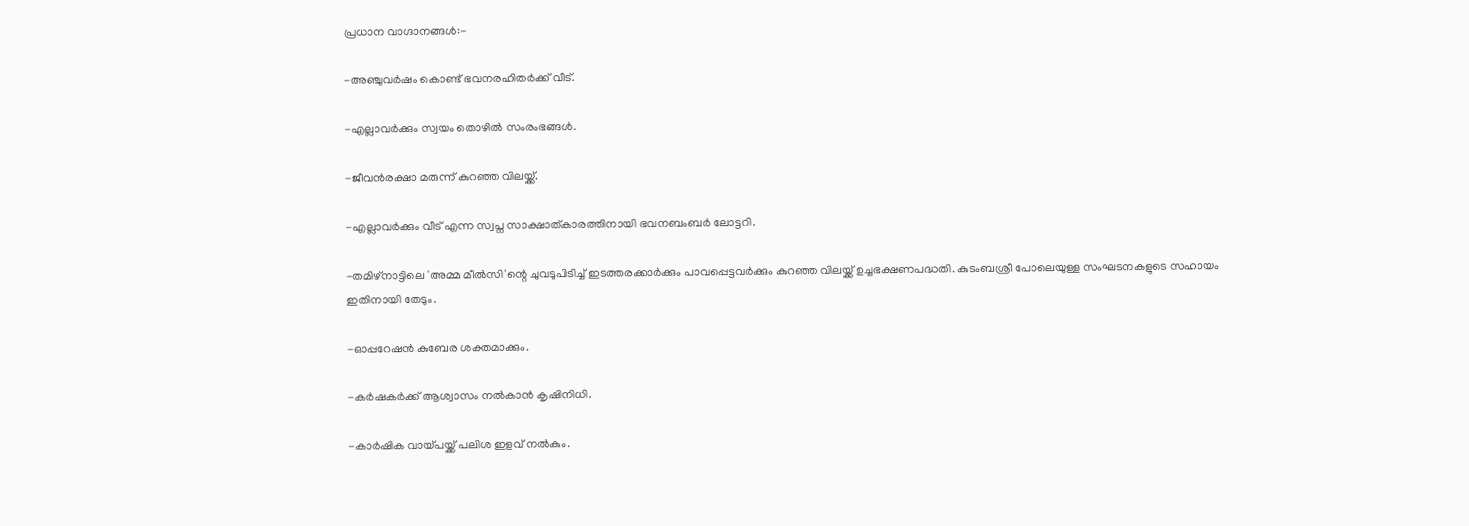പ്രധാന വാഗ്ദാനങ്ങള്‍:-

-അഞ്ചുവര്‍ഷം കൊണ്ട് ഭവനരഹിതര്‍ക്ക് വീട്.

-എല്ലാവര്‍ക്കും സ്വയം തൊഴില്‍ സംരംഭങ്ങള്‍.

-ജീവന്‍രക്ഷാ മരുന്ന് കുറഞ്ഞ വിലയ്ക്ക്.

-എല്ലാവര്‍ക്കും വീട് എന്ന സ്വപ്ന സാക്ഷാത്കാരത്തിനായി ഭവനബംബര്‍ ലോട്ടറി.

-തമിഴ്‌നാട്ടിലെ 'അമ്മ മീല്‍സി'ന്റെ ചുവടുപിടിച്ച് ഇടത്തരക്കാര്‍ക്കും പാവപ്പെട്ടവര്‍ക്കും കുറഞ്ഞ വിലയ്ക്ക് ഉച്ചഭക്ഷണപദ്ധതി. കുടംബശ്രീ പോലെയുള്ള സംഘടനകളുടെ സഹായം ഇതിനായി തേടും.

-ഓപ്പറേഷന്‍ കുബേര ശക്തമാക്കും.

-കര്‍ഷകര്‍ക്ക് ആശ്വാസം നല്‍കാന്‍ കൃഷിനിധി.

-കാര്‍ഷിക വായ്പയ്ക്ക് പലിശ ഇളവ് നല്‍കും.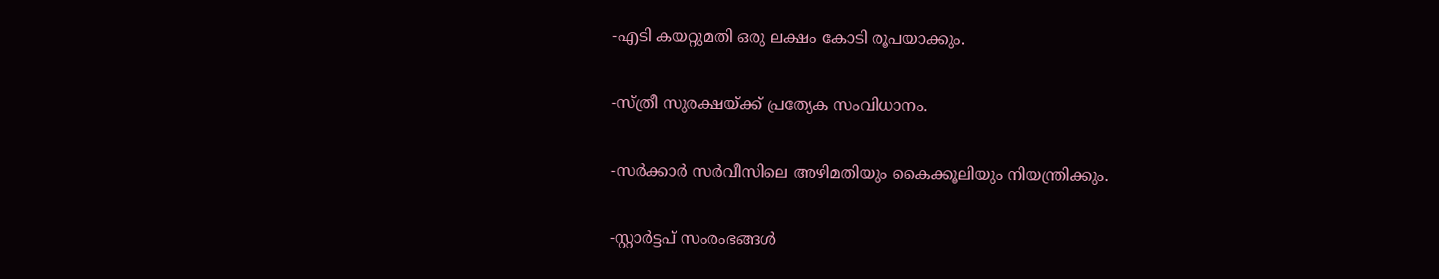-എടി കയറ്റുമതി ഒരു ലക്ഷം കോടി രൂപയാക്കും.

-സ്ത്രീ സുരക്ഷയ്ക്ക് പ്രത്യേക സംവിധാനം.

-സര്‍ക്കാര്‍ സര്‍വീസിലെ അഴിമതിയും കൈക്കൂലിയും നിയന്ത്രിക്കും.

-സ്റ്റാര്‍ട്ടപ് സംരംഭങ്ങള്‍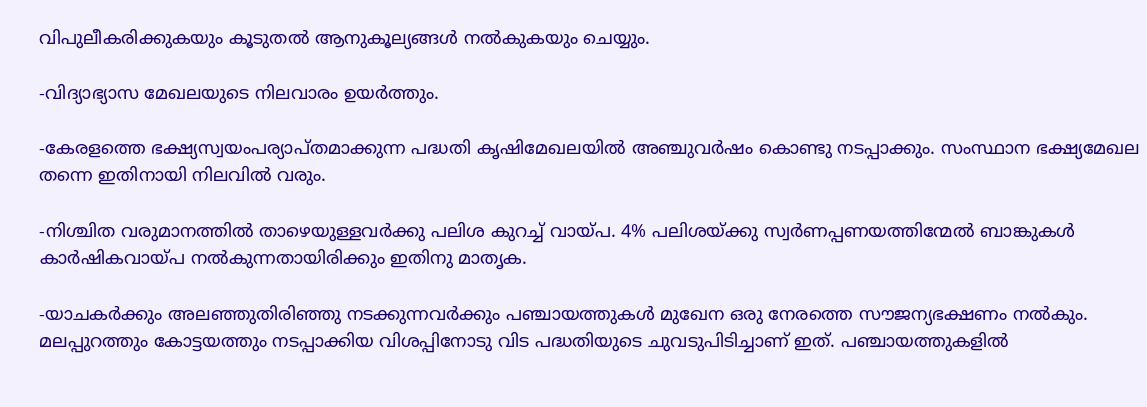വിപുലീകരിക്കുകയും കൂടുതല്‍ ആനുകൂല്യങ്ങള്‍ നല്‍കുകയും ചെയ്യും.

-വിദ്യാഭ്യാസ മേഖലയുടെ നിലവാരം ഉയര്‍ത്തും.

-കേരളത്തെ ഭക്ഷ്യസ്വയംപര്യാപ്തമാക്കുന്ന പദ്ധതി കൃഷിമേഖലയില്‍ അഞ്ചുവര്‍ഷം കൊണ്ടു നടപ്പാക്കും. സംസ്ഥാന ഭക്ഷ്യമേഖല തന്നെ ഇതിനായി നിലവില്‍ വരും.

-നിശ്ചിത വരുമാനത്തില്‍ താഴെയുള്ളവര്‍ക്കു പലിശ കുറച്ച് വായ്പ. 4% പലിശയ്ക്കു സ്വര്‍ണപ്പണയത്തിന്മേല്‍ ബാങ്കുകള്‍ കാര്‍ഷികവായ്പ നല്‍കുന്നതായിരിക്കും ഇതിനു മാതൃക.

-യാചകര്‍ക്കും അലഞ്ഞുതിരിഞ്ഞു നടക്കുന്നവര്‍ക്കും പഞ്ചായത്തുകള്‍ മുഖേന ഒരു നേരത്തെ സൗജന്യഭക്ഷണം നല്‍കും. മലപ്പുറത്തും കോട്ടയത്തും നടപ്പാക്കിയ വിശപ്പിനോടു വിട പദ്ധതിയുടെ ചുവടുപിടിച്ചാണ് ഇത്. പഞ്ചായത്തുകളില്‍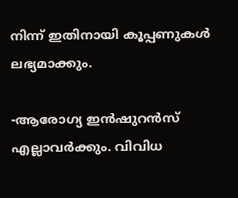നിന്ന് ഇതിനായി കൂപ്പണുകള്‍ ലഭ്യമാക്കും.

-ആരോഗ്യ ഇന്‍ഷുറന്‍സ് എല്ലാവര്‍ക്കും. വിവിധ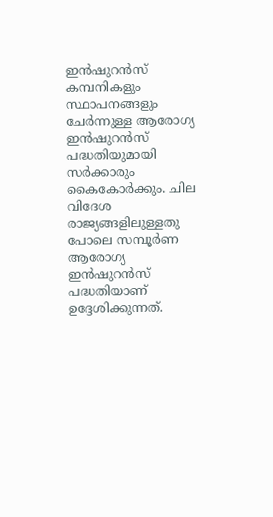ഇന്‍ഷുറന്‍സ് കമ്പനികളും സ്ഥാപനങ്ങളും ചേര്‍ന്നുള്ള ആരോഗ്യ ഇന്‍ഷുറന്‍സ് പദ്ധതിയുമായി സര്‍ക്കാരും കൈകോര്‍ക്കും. ചില വിദേശ രാജ്യങ്ങളിലുള്ളതു പോലെ സമ്പൂര്‍ണ ആരോഗ്യ ഇന്‍ഷുറന്‍സ് പദ്ധതിയാണ് ഉദ്ദേശിക്കുന്നത്.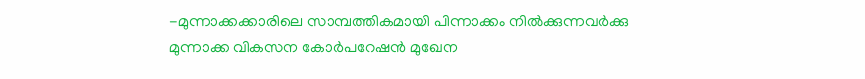-മുന്നാക്കക്കാരിലെ സാമ്പത്തികമായി പിന്നാക്കം നില്‍ക്കുന്നവര്‍ക്കു മുന്നാക്ക വികസന കോര്‍പറേഷന്‍ മുഖേന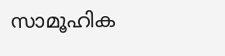സാമൂഹിക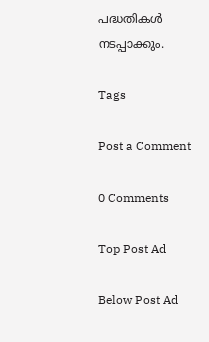പദ്ധതികള്‍ നടപ്പാക്കും.

Tags

Post a Comment

0 Comments

Top Post Ad

Below Post Ad